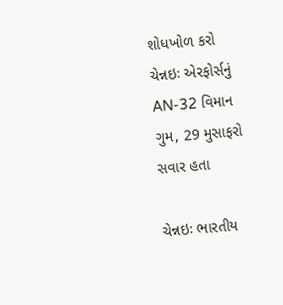શોધખોળ કરો
ચેન્નઇઃ એરફોર્સનું AN-32 વિમાન ગુમ, 29 મુસાફરો સવાર હતા

ચેન્નઇઃ ભારતીય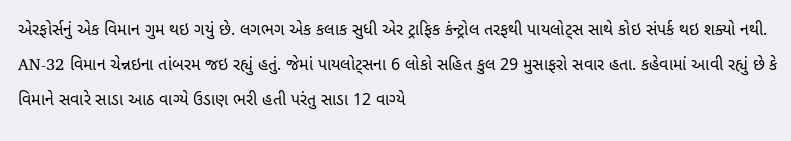એરફોર્સનું એક વિમાન ગુમ થઇ ગયું છે. લગભગ એક કલાક સુધી એર ટ્રાફિક કંન્ટ્રોલ તરફથી પાયલોટ્સ સાથે કોઇ સંપર્ક થઇ શક્યો નથી. AN-32 વિમાન ચેન્નઇના તાંબરમ જઇ રહ્યું હતું. જેમાં પાયલોટ્સના 6 લોકો સહિત કુલ 29 મુસાફરો સવાર હતા. કહેવામાં આવી રહ્યું છે કે વિમાને સવારે સાડા આઠ વાગ્યે ઉડાણ ભરી હતી પરંતુ સાડા 12 વાગ્યે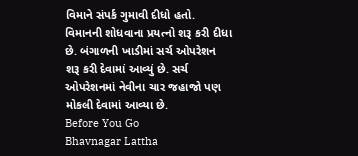વિમાને સંપર્ક ગુમાવી દીધો હતો. વિમાનની શોધવાના પ્રયત્નો શરૂ કરી દીધા છે. બંગાળની ખાડીમાં સર્ચ ઓપરેશન શરૂ કરી દેવામાં આવ્યું છે. સર્ચ ઓપરેશનમાં નેવીના ચાર જહાજો પણ મોકલી દેવામાં આવ્યા છે.
Before You Go
Bhavnagar Lattha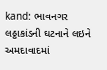kand: ભાવનગર લઠ્ઠાકાંડની ઘટનાને લઇને અમદાવાદમાં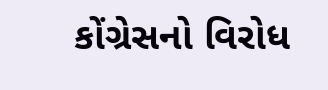કોંગ્રેસનો વિરોધ